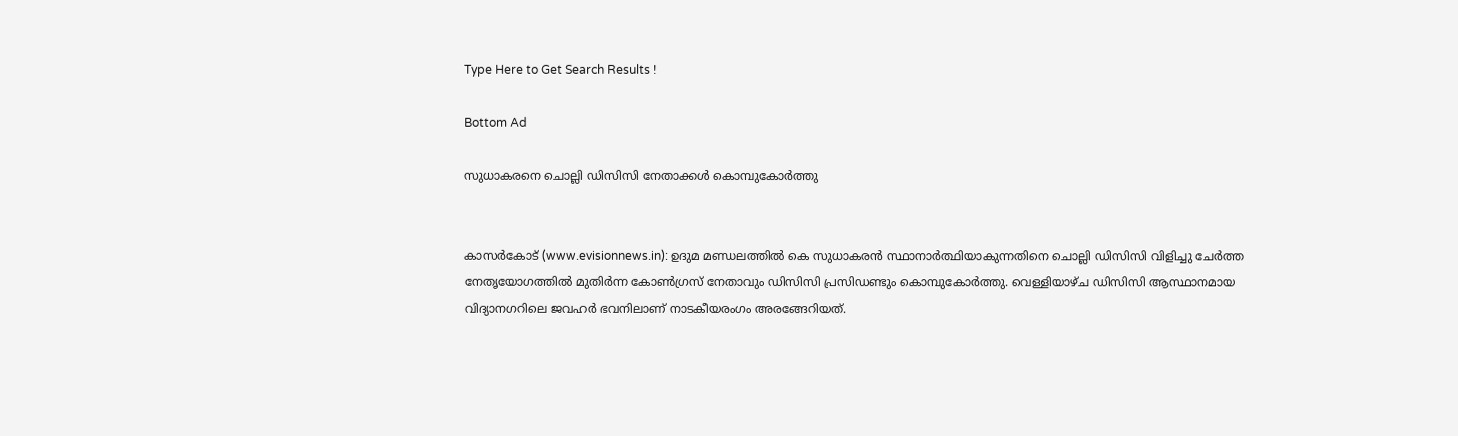Type Here to Get Search Results !

Bottom Ad

സുധാകരനെ ചൊല്ലി ഡിസിസി നേതാക്കള്‍ കൊമ്പുകോര്‍ത്തു


കാസര്‍കോട് (www.evisionnews.in): ഉദുമ മണ്ഡലത്തില്‍ കെ സുധാകരന്‍ സ്ഥാനാര്‍ത്ഥിയാകുന്നതിനെ ചൊല്ലി ഡിസിസി വിളിച്ചു ചേര്‍ത്ത നേതൃയോഗത്തില്‍ മുതിര്‍ന്ന കോണ്‍ഗ്രസ് നേതാവും ഡിസിസി പ്രസിഡണ്ടും കൊമ്പുകോര്‍ത്തു. വെള്ളിയാഴ്ച ഡിസിസി ആസ്ഥാനമായ വിദ്യാനഗറിലെ ജവഹര്‍ ഭവനിലാണ് നാടകീയരംഗം അരങ്ങേറിയത്.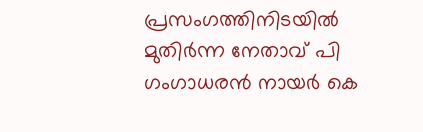പ്രസംഗത്തിനിടയില്‍ മുതിര്‍ന്ന നേതാവ് പി ഗംഗാധരന്‍ നായര്‍ കെ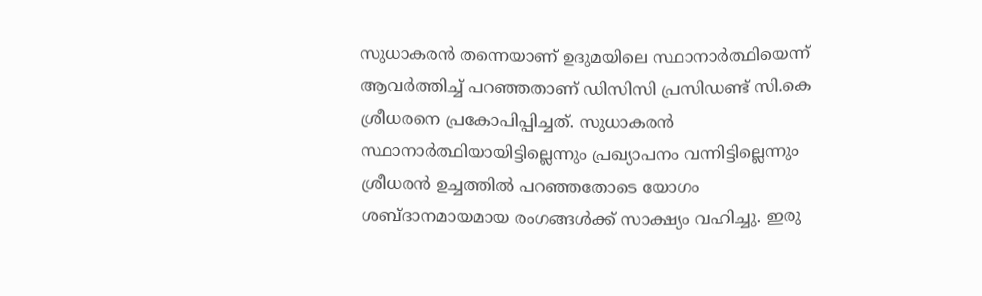സുധാകരന്‍ തന്നെയാണ് ഉദുമയിലെ സ്ഥാനാര്‍ത്ഥിയെന്ന് ആവര്‍ത്തിച്ച് പറഞ്ഞതാണ് ഡിസിസി പ്രസിഡണ്ട് സി.കെ ശ്രീധരനെ പ്രകോപിപ്പിച്ചത്. സുധാകരന്‍ സ്ഥാനാര്‍ത്ഥിയായിട്ടില്ലെന്നും പ്രഖ്യാപനം വന്നിട്ടില്ലെന്നും ശ്രീധരന്‍ ഉച്ചത്തില്‍ പറഞ്ഞതോടെ യോഗം ശബ്ദാനമായമായ രംഗങ്ങള്‍ക്ക് സാക്ഷ്യം വഹിച്ചു. ഇരു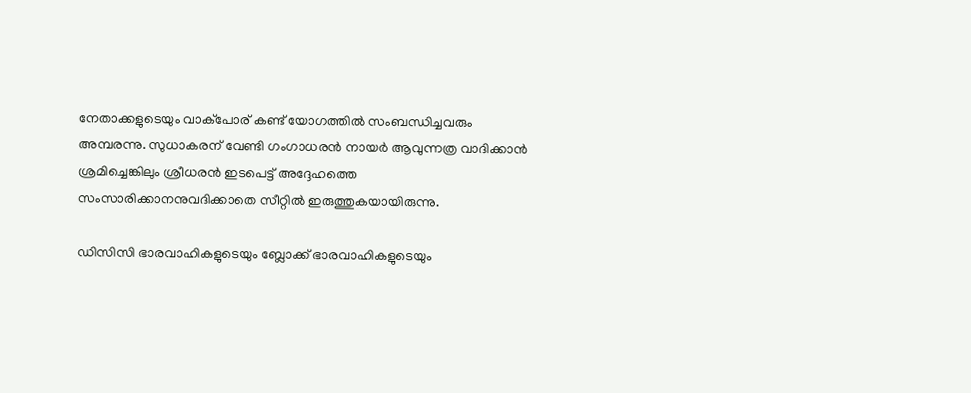നേതാക്കളുടെയും വാക്‌പോര് കണ്ട് യോഗത്തില്‍ സംബന്ധിച്ചവരും അമ്പരന്നു. സുധാകരന് വേണ്ടി ഗംഗാധരന്‍ നായര്‍ ആവുന്നത്ര വാദിക്കാന്‍ ശ്രമിച്ചെങ്കിലും ശ്രീധരന്‍ ഇടപെട്ട് അദ്ദേഹത്തെ സംസാരിക്കാനനുവദിക്കാതെ സീറ്റില്‍ ഇരുത്തുകയായിരുന്നു.

ഡിസിസി ഭാരവാഹികളുടെയും ബ്ലോക്ക് ഭാരവാഹികളുടെയും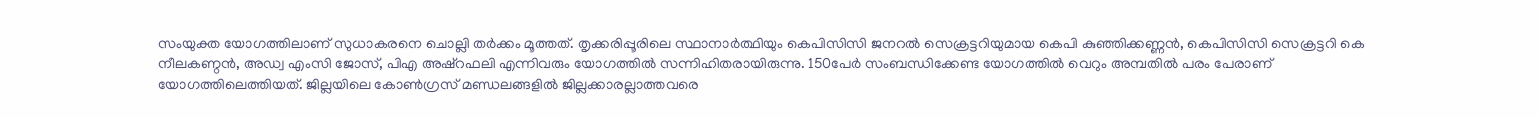സംയുക്ത യോഗത്തിലാണ് സുധാകരനെ ചൊല്ലി തര്‍ക്കം മൂത്തത്. തൃക്കരിപ്പൂരിലെ സ്ഥാനാര്‍ത്ഥിയും കെപിസിസി ജനറല്‍ സെക്രട്ടറിയുമായ കെപി കുഞ്ഞിക്കണ്ണന്‍, കെപിസിസി സെക്രട്ടറി കെ നീലകണ്ഠന്‍, അഡ്വ എംസി ജോസ്, പിഎ അഷ്‌റഫലി എന്നിവരും യോഗത്തില്‍ സന്നിഹിതരായിരുന്നു. 150പേര്‍ സംബന്ധിക്കേണ്ട യോഗത്തില്‍ വെറും അമ്പതില്‍ പരം പേരാണ് യോഗത്തിലെത്തിയത്. ജില്ലയിലെ കോണ്‍ഗ്രസ് മണ്ഡലങ്ങളില്‍ ജില്ലക്കാരല്ലാത്തവരെ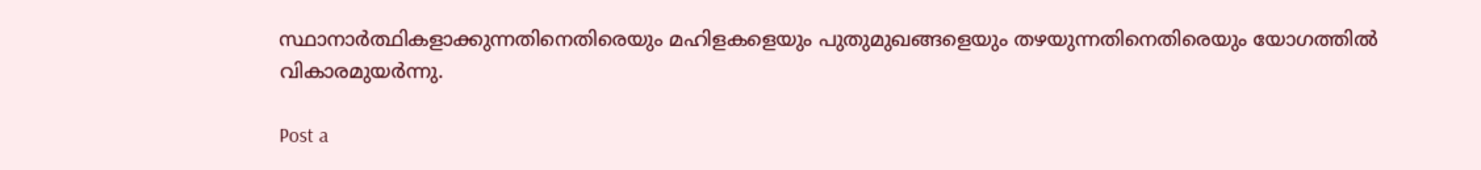സ്ഥാനാര്‍ത്ഥികളാക്കുന്നതിനെതിരെയും മഹിളകളെയും പുതുമുഖങ്ങളെയും തഴയുന്നതിനെതിരെയും യോഗത്തില്‍ വികാരമുയര്‍ന്നു.

Post a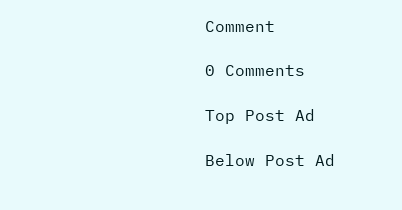Comment

0 Comments

Top Post Ad

Below Post Ad